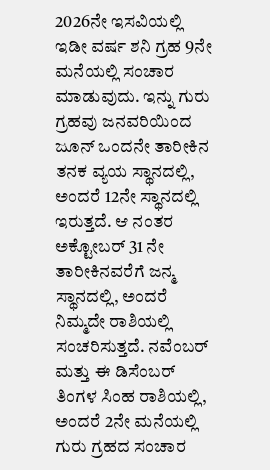2026ನೇ ಇಸವಿಯಲ್ಲಿ ಇಡೀ ವರ್ಷ ಶನಿ ಗ್ರಹ 9ನೇ ಮನೆಯಲ್ಲಿ ಸಂಚಾರ ಮಾಡುವುದು. ಇನ್ನು ಗುರು ಗ್ರಹವು ಜನವರಿಯಿಂದ ಜೂನ್ ಒಂದನೇ ತಾರೀಕಿನ ತನಕ ವ್ಯಯ ಸ್ಥಾನದಲ್ಲಿ, ಅಂದರೆ 12ನೇ ಸ್ಥಾನದಲ್ಲಿ ಇರುತ್ತದೆ. ಆ ನಂತರ ಅಕ್ಟೋಬರ್ 31 ನೇ ತಾರೀಕಿನವರೆಗೆ ಜನ್ಮ ಸ್ಥಾನದಲ್ಲಿ, ಅಂದರೆ ನಿಮ್ಮದೇ ರಾಶಿಯಲ್ಲಿ ಸಂಚರಿಸುತ್ತದೆ. ನವೆಂಬರ್ ಮತ್ತು ಈ ಡಿಸೆಂಬರ್ ತಿಂಗಳ ಸಿಂಹ ರಾಶಿಯಲ್ಲಿ, ಅಂದರೆ 2ನೇ ಮನೆಯಲ್ಲಿ ಗುರು ಗ್ರಹದ ಸಂಚಾರ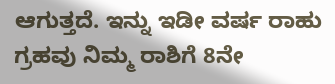ಆಗುತ್ತದೆ. ಇನ್ನು ಇಡೀ ವರ್ಷ ರಾಹು ಗ್ರಹವು ನಿಮ್ಮ ರಾಶಿಗೆ 8ನೇ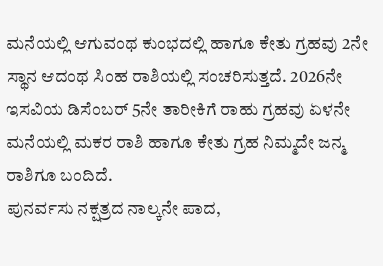ಮನೆಯಲ್ಲಿ ಆಗುವಂಥ ಕುಂಭದಲ್ಲಿ ಹಾಗೂ ಕೇತು ಗ್ರಹವು 2ನೇ ಸ್ಥಾನ ಆದಂಥ ಸಿಂಹ ರಾಶಿಯಲ್ಲಿ ಸಂಚರಿಸುತ್ತದೆ. 2026ನೇ ಇಸವಿಯ ಡಿಸೆಂಬರ್ 5ನೇ ತಾರೀಕಿಗೆ ರಾಹು ಗ್ರಹವು ಏಳನೇ ಮನೆಯಲ್ಲಿ ಮಕರ ರಾಶಿ ಹಾಗೂ ಕೇತು ಗ್ರಹ ನಿಮ್ಮದೇ ಜನ್ಮ ರಾಶಿಗೂ ಬಂದಿದೆ.
ಪುನರ್ವಸು ನಕ್ಷತ್ರದ ನಾಲ್ಕನೇ ಪಾದ,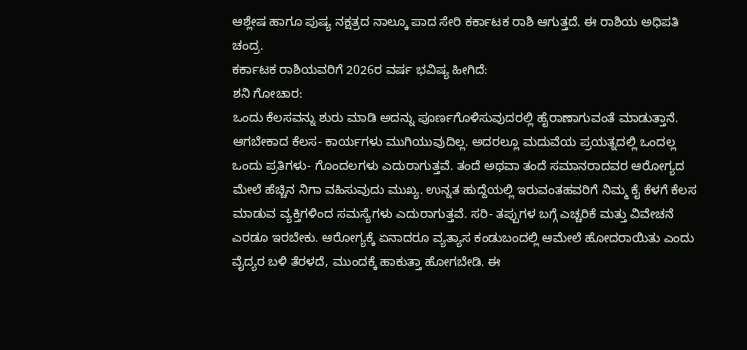ಆಶ್ಲೇಷ ಹಾಗೂ ಪುಷ್ಯ ನಕ್ಷತ್ರದ ನಾಲ್ಕೂ ಪಾದ ಸೇರಿ ಕರ್ಕಾಟಕ ರಾಶಿ ಆಗುತ್ತದೆ. ಈ ರಾಶಿಯ ಅಧಿಪತಿ ಚಂದ್ರ.
ಕರ್ಕಾಟಕ ರಾಶಿಯವರಿಗೆ 2026ರ ವರ್ಷ ಭವಿಷ್ಯ ಹೀಗಿದೆ:
ಶನಿ ಗೋಚಾರ:
ಒಂದು ಕೆಲಸವನ್ನು ಶುರು ಮಾಡಿ ಅದನ್ನು ಪೂರ್ಣಗೊಳಿಸುವುದರಲ್ಲಿ ಹೈರಾಣಾಗುವಂತೆ ಮಾಡುತ್ತಾನೆ. ಆಗಬೇಕಾದ ಕೆಲಸ- ಕಾರ್ಯಗಳು ಮುಗಿಯುವುದಿಲ್ಲ. ಅದರಲ್ಲೂ ಮದುವೆಯ ಪ್ರಯತ್ನದಲ್ಲಿ ಒಂದಲ್ಲ ಒಂದು ಪ್ರತಿಗಳು- ಗೊಂದಲಗಳು ಎದುರಾಗುತ್ತವೆ. ತಂದೆ ಅಥವಾ ತಂದೆ ಸಮಾನರಾದವರ ಆರೋಗ್ಯದ ಮೇಲೆ ಹೆಚ್ಚಿನ ನಿಗಾ ವಹಿಸುವುದು ಮುಖ್ಯ. ಉನ್ನತ ಹುದ್ದೆಯಲ್ಲಿ ಇರುವಂತಹವರಿಗೆ ನಿಮ್ಮ ಕೈ ಕೆಳಗೆ ಕೆಲಸ ಮಾಡುವ ವ್ಯಕ್ತಿಗಳಿಂದ ಸಮಸ್ಯೆಗಳು ಎದುರಾಗುತ್ತವೆ. ಸರಿ- ತಪ್ಪುಗಳ ಬಗ್ಗೆ ಎಚ್ಚರಿಕೆ ಮತ್ತು ವಿವೇಚನೆ ಎರಡೂ ಇರಬೇಕು. ಆರೋಗ್ಯಕ್ಕೆ ಏನಾದರೂ ವ್ಯತ್ಯಾಸ ಕಂಡುಬಂದಲ್ಲಿ ಆಮೇಲೆ ಹೋದರಾಯಿತು ಎಂದು ವೈದ್ಯರ ಬಳಿ ತೆರಳದೆ, ಮುಂದಕ್ಕೆ ಹಾಕುತ್ತಾ ಹೋಗಬೇಡಿ. ಈ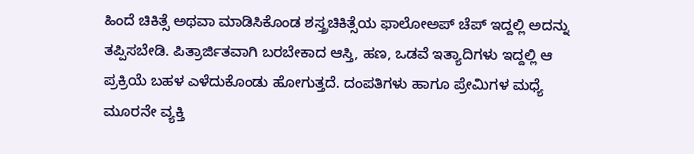ಹಿಂದೆ ಚಿಕಿತ್ಸೆ ಅಥವಾ ಮಾಡಿಸಿಕೊಂಡ ಶಸ್ತ್ರಚಿಕಿತ್ಸೆಯ ಫಾಲೋಅಪ್ ಚೆಪ್ ಇದ್ದಲ್ಲಿ ಅದನ್ನು ತಪ್ಪಿಸಬೇಡಿ. ಪಿತ್ರಾರ್ಜಿತವಾಗಿ ಬರಬೇಕಾದ ಆಸ್ತಿ, ಹಣ, ಒಡವೆ ಇತ್ಯಾದಿಗಳು ಇದ್ದಲ್ಲಿ ಆ ಪ್ರಕ್ರಿಯೆ ಬಹಳ ಎಳೆದುಕೊಂಡು ಹೋಗುತ್ತದೆ. ದಂಪತಿಗಳು ಹಾಗೂ ಪ್ರೇಮಿಗಳ ಮಧ್ಯೆ ಮೂರನೇ ವ್ಯಕ್ತಿ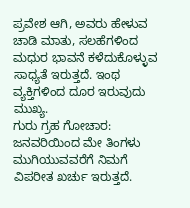ಪ್ರವೇಶ ಆಗಿ, ಅವರು ಹೇಳುವ ಚಾಡಿ ಮಾತು, ಸಲಹೆಗಳಿಂದ ಮಧುರ ಭಾವನೆ ಕಳೆದುಕೊಳ್ಳುವ ಸಾಧ್ಯತೆ ಇರುತ್ತದೆ. ಇಂಥ ವ್ಯಕ್ತಿಗಳಿಂದ ದೂರ ಇರುವುದು ಮುಖ್ಯ.
ಗುರು ಗ್ರಹ ಗೋಚಾರ:
ಜನವರಿಯಿಂದ ಮೇ ತಿಂಗಳು ಮುಗಿಯುವವರೆಗೆ ನಿಮಗೆ ವಿಪರೀತ ಖರ್ಚು ಇರುತ್ತದೆ.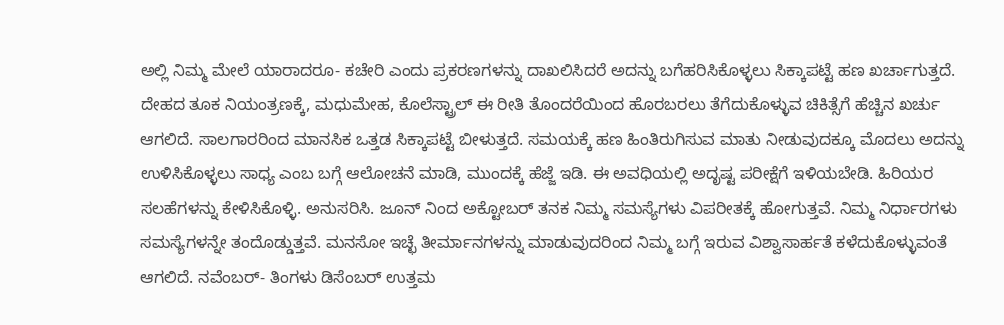ಅಲ್ಲಿ ನಿಮ್ಮ ಮೇಲೆ ಯಾರಾದರೂ- ಕಚೇರಿ ಎಂದು ಪ್ರಕರಣಗಳನ್ನು ದಾಖಲಿಸಿದರೆ ಅದನ್ನು ಬಗೆಹರಿಸಿಕೊಳ್ಳಲು ಸಿಕ್ಕಾಪಟ್ಟೆ ಹಣ ಖರ್ಚಾಗುತ್ತದೆ. ದೇಹದ ತೂಕ ನಿಯಂತ್ರಣಕ್ಕೆ, ಮಧುಮೇಹ, ಕೊಲೆಸ್ಟ್ರಾಲ್ ಈ ರೀತಿ ತೊಂದರೆಯಿಂದ ಹೊರಬರಲು ತೆಗೆದುಕೊಳ್ಳುವ ಚಿಕಿತ್ಸೆಗೆ ಹೆಚ್ಚಿನ ಖರ್ಚು ಆಗಲಿದೆ. ಸಾಲಗಾರರಿಂದ ಮಾನಸಿಕ ಒತ್ತಡ ಸಿಕ್ಕಾಪಟ್ಟೆ ಬೀಳುತ್ತದೆ. ಸಮಯಕ್ಕೆ ಹಣ ಹಿಂತಿರುಗಿಸುವ ಮಾತು ನೀಡುವುದಕ್ಕೂ ಮೊದಲು ಅದನ್ನು ಉಳಿಸಿಕೊಳ್ಳಲು ಸಾಧ್ಯ ಎಂಬ ಬಗ್ಗೆ ಆಲೋಚನೆ ಮಾಡಿ, ಮುಂದಕ್ಕೆ ಹೆಜ್ಜೆ ಇಡಿ. ಈ ಅವಧಿಯಲ್ಲಿ ಅದೃಷ್ಟ ಪರೀಕ್ಷೆಗೆ ಇಳಿಯಬೇಡಿ. ಹಿರಿಯರ ಸಲಹೆಗಳನ್ನು ಕೇಳಿಸಿಕೊಳ್ಳಿ. ಅನುಸರಿಸಿ. ಜೂನ್ ನಿಂದ ಅಕ್ಟೋಬರ್ ತನಕ ನಿಮ್ಮ ಸಮಸ್ಯೆಗಳು ವಿಪರೀತಕ್ಕೆ ಹೋಗುತ್ತವೆ. ನಿಮ್ಮ ನಿರ್ಧಾರಗಳು ಸಮಸ್ಯೆಗಳನ್ನೇ ತಂದೊಡ್ಡುತ್ತವೆ. ಮನಸೋ ಇಚ್ಛೆ ತೀರ್ಮಾನಗಳನ್ನು ಮಾಡುವುದರಿಂದ ನಿಮ್ಮ ಬಗ್ಗೆ ಇರುವ ವಿಶ್ವಾಸಾರ್ಹತೆ ಕಳೆದುಕೊಳ್ಳುವಂತೆ ಆಗಲಿದೆ. ನವೆಂಬರ್- ತಿಂಗಳು ಡಿಸೆಂಬರ್ ಉತ್ತಮ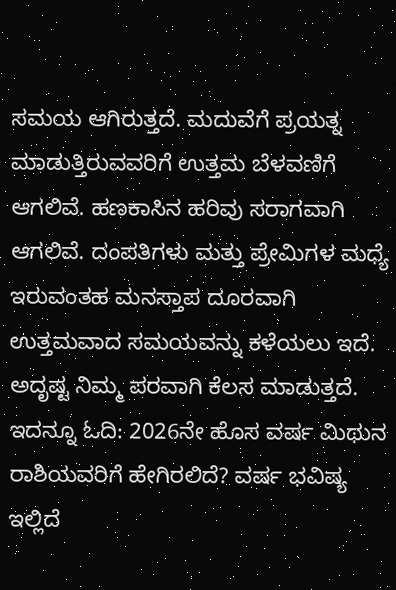ಸಮಯ ಆಗಿರುತ್ತದೆ. ಮದುವೆಗೆ ಪ್ರಯತ್ನ ಮಾಡುತ್ತಿರುವವರಿಗೆ ಉತ್ತಮ ಬೆಳವಣಿಗೆ ಆಗಲಿವೆ. ಹಣಕಾಸಿನ ಹರಿವು ಸರಾಗವಾಗಿ ಆಗಲಿವೆ. ದಂಪತಿಗಳು ಮತ್ತು ಪ್ರೇಮಿಗಳ ಮಧ್ಯೆ ಇರುವಂತಹ ಮನಸ್ತಾಪ ದೂರವಾಗಿ ಉತ್ತಮವಾದ ಸಮಯವನ್ನು ಕಳೆಯಲು ಇದೆ. ಅದೃಷ್ಟ ನಿಮ್ಮ ಪರವಾಗಿ ಕೆಲಸ ಮಾಡುತ್ತದೆ.
ಇದನ್ನೂ ಓದಿ: 2026ನೇ ಹೊಸ ವರ್ಷ ಮಿಥುನ ರಾಶಿಯವರಿಗೆ ಹೇಗಿರಲಿದೆ? ವರ್ಷ ಭವಿಷ್ಯ ಇಲ್ಲಿದೆ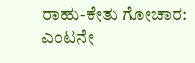ರಾಹು-ಕೇತು ಗೋಚಾರ:
ಎಂಟನೇ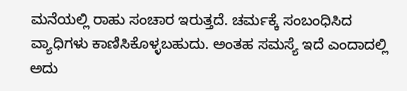ಮನೆಯಲ್ಲಿ ರಾಹು ಸಂಚಾರ ಇರುತ್ತದೆ. ಚರ್ಮಕ್ಕೆ ಸಂಬಂಧಿಸಿದ ವ್ಯಾಧಿಗಳು ಕಾಣಿಸಿಕೊಳ್ಳಬಹುದು. ಅಂತಹ ಸಮಸ್ಯೆ ಇದೆ ಎಂದಾದಲ್ಲಿ ಅದು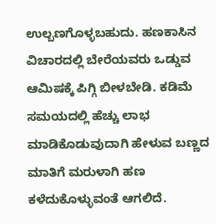ಉಲ್ಬಣಗೊಳ್ಳಬಹುದು. ಹಣಕಾಸಿನ ವಿಚಾರದಲ್ಲಿ ಬೇರೆಯವರು ಒಡ್ಡುವ ಆಮಿಷಕ್ಕೆ ಪಿಗ್ಗಿ ಬೀಳಬೇಡಿ. ಕಡಿಮೆ ಸಮಯದಲ್ಲಿ ಹೆಚ್ಚು ಲಾಭ ಮಾಡಿಕೊಡುವುದಾಗಿ ಹೇಳುವ ಬಣ್ಣದ ಮಾತಿಗೆ ಮರುಳಾಗಿ ಹಣ ಕಳೆದುಕೊಳ್ಳುವಂತೆ ಆಗಲಿದೆ.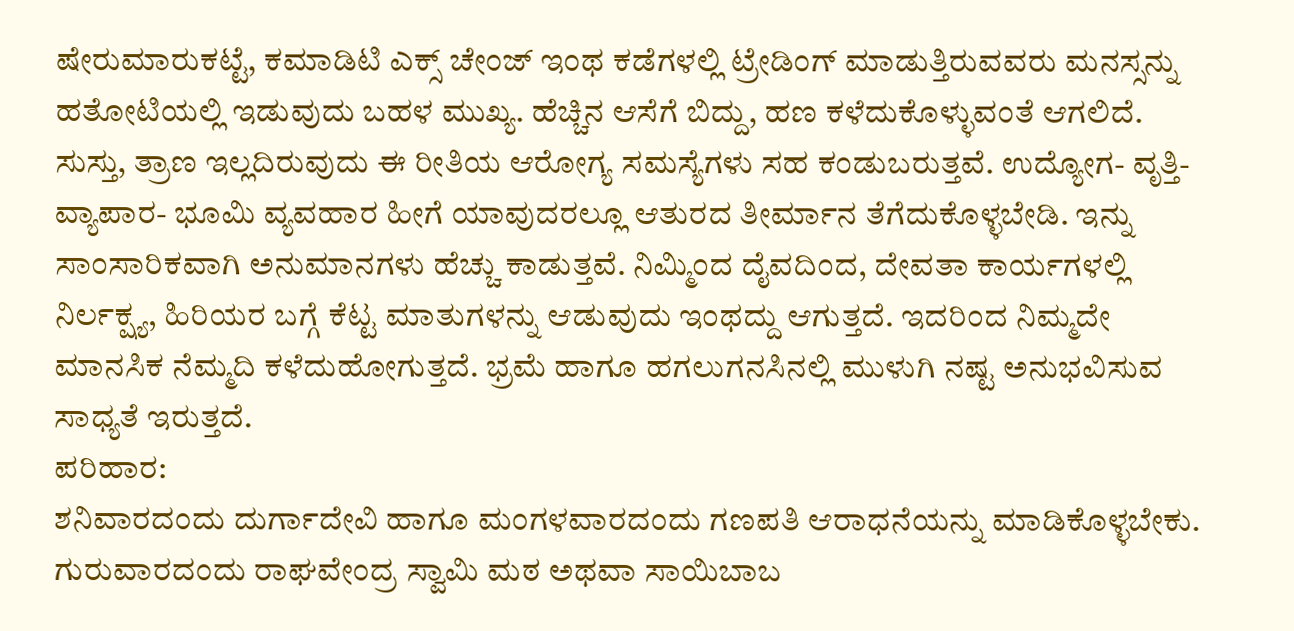ಷೇರುಮಾರುಕಟ್ಟೆ, ಕಮಾಡಿಟಿ ಎಕ್ಸ್ ಚೇಂಜ್ ಇಂಥ ಕಡೆಗಳಲ್ಲಿ ಟ್ರೇಡಿಂಗ್ ಮಾಡುತ್ತಿರುವವರು ಮನಸ್ಸನ್ನು ಹತೋಟಿಯಲ್ಲಿ ಇಡುವುದು ಬಹಳ ಮುಖ್ಯ. ಹೆಚ್ಚಿನ ಆಸೆಗೆ ಬಿದ್ದು, ಹಣ ಕಳೆದುಕೊಳ್ಳುವಂತೆ ಆಗಲಿದೆ. ಸುಸ್ತು, ತ್ರಾಣ ಇಲ್ಲದಿರುವುದು ಈ ರೀತಿಯ ಆರೋಗ್ಯ ಸಮಸ್ಯೆಗಳು ಸಹ ಕಂಡುಬರುತ್ತವೆ. ಉದ್ಯೋಗ- ವೃತ್ತಿ- ವ್ಯಾಪಾರ- ಭೂಮಿ ವ್ಯವಹಾರ ಹೀಗೆ ಯಾವುದರಲ್ಲೂ ಆತುರದ ತೀರ್ಮಾನ ತೆಗೆದುಕೊಳ್ಳಬೇಡಿ. ಇನ್ನು ಸಾಂಸಾರಿಕವಾಗಿ ಅನುಮಾನಗಳು ಹೆಚ್ಚು ಕಾಡುತ್ತವೆ. ನಿಮ್ಮಿಂದ ದೈವದಿಂದ, ದೇವತಾ ಕಾರ್ಯಗಳಲ್ಲಿ ನಿರ್ಲಕ್ಷ್ಯ, ಹಿರಿಯರ ಬಗ್ಗೆ ಕೆಟ್ಟ ಮಾತುಗಳನ್ನು ಆಡುವುದು ಇಂಥದ್ದು ಆಗುತ್ತದೆ. ಇದರಿಂದ ನಿಮ್ಮದೇ ಮಾನಸಿಕ ನೆಮ್ಮದಿ ಕಳೆದುಹೋಗುತ್ತದೆ. ಭ್ರಮೆ ಹಾಗೂ ಹಗಲುಗನಸಿನಲ್ಲಿ ಮುಳುಗಿ ನಷ್ಟ ಅನುಭವಿಸುವ ಸಾಧ್ಯತೆ ಇರುತ್ತದೆ.
ಪರಿಹಾರ:
ಶನಿವಾರದಂದು ದುರ್ಗಾದೇವಿ ಹಾಗೂ ಮಂಗಳವಾರದಂದು ಗಣಪತಿ ಆರಾಧನೆಯನ್ನು ಮಾಡಿಕೊಳ್ಳಬೇಕು. ಗುರುವಾರದಂದು ರಾಘವೇಂದ್ರ ಸ್ವಾಮಿ ಮಠ ಅಥವಾ ಸಾಯಿಬಾಬ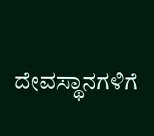ದೇವಸ್ಥಾನಗಳಿಗೆ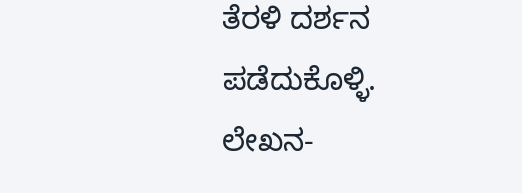ತೆರಳಿ ದರ್ಶನ ಪಡೆದುಕೊಳ್ಳಿ.
ಲೇಖನ-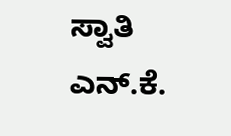ಸ್ವಾತಿ ಎನ್.ಕೆ.